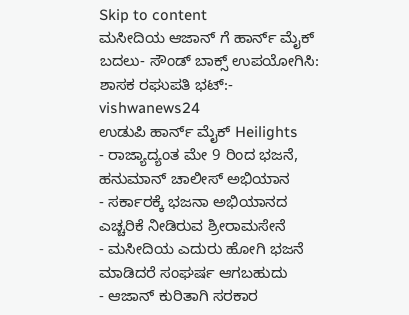Skip to content
ಮಸೀದಿಯ ಆಜಾನ್ ಗೆ ಹಾರ್ನ್ ಮೈಕ್ ಬದಲು- ಸೌಂಡ್ ಬಾಕ್ಸ್ ಉಪಯೋಗಿಸಿ: ಶಾಸಕ ರಘುಪತಿ ಭಟ್:- vishwanews24
ಉಡುಪಿ ಹಾರ್ನ್ ಮೈಕ್ Heilights
- ರಾಜ್ಯಾದ್ಯಂತ ಮೇ 9 ರಿಂದ ಭಜನೆ, ಹನುಮಾನ್ ಚಾಲೀಸ್ ಅಭಿಯಾನ
- ಸರ್ಕಾರಕ್ಕೆ ಭಜನಾ ಅಭಿಯಾನದ ಎಚ್ಚರಿಕೆ ನೀಡಿರುವ ಶ್ರೀರಾಮಸೇನೆ
- ಮಸೀದಿಯ ಎದುರು ಹೋಗಿ ಭಜನೆ ಮಾಡಿದರೆ ಸಂಘರ್ಷ ಆಗಬಹುದು
- ಆಜಾನ್ ಕುರಿತಾಗಿ ಸರಕಾರ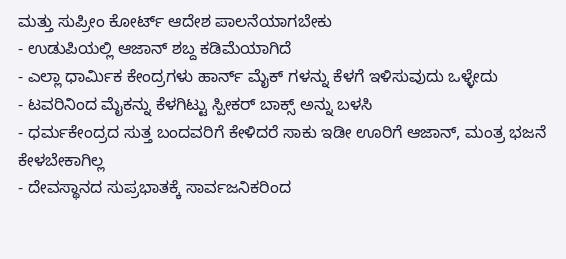ಮತ್ತು ಸುಪ್ರೀಂ ಕೋರ್ಟ್ ಆದೇಶ ಪಾಲನೆಯಾಗಬೇಕು
- ಉಡುಪಿಯಲ್ಲಿ ಆಜಾನ್ ಶಬ್ದ ಕಡಿಮೆಯಾಗಿದೆ
- ಎಲ್ಲಾ ಧಾರ್ಮಿಕ ಕೇಂದ್ರಗಳು ಹಾರ್ನ್ ಮೈಕ್ ಗಳನ್ನು ಕೆಳಗೆ ಇಳಿಸುವುದು ಒಳ್ಳೇದು
- ಟವರಿನಿಂದ ಮೈಕನ್ನು ಕೆಳಗಿಟ್ಟು ಸ್ಪೀಕರ್ ಬಾಕ್ಸ್ ಅನ್ನು ಬಳಸಿ
- ಧರ್ಮಕೇಂದ್ರದ ಸುತ್ತ ಬಂದವರಿಗೆ ಕೇಳಿದರೆ ಸಾಕು ಇಡೀ ಊರಿಗೆ ಆಜಾನ್, ಮಂತ್ರ ಭಜನೆ ಕೇಳಬೇಕಾಗಿಲ್ಲ
- ದೇವಸ್ಥಾನದ ಸುಪ್ರಭಾತಕ್ಕೆ ಸಾರ್ವಜನಿಕರಿಂದ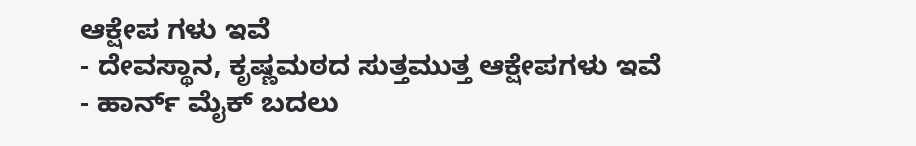ಆಕ್ಷೇಪ ಗಳು ಇವೆ
- ದೇವಸ್ಥಾನ, ಕೃಷ್ಣಮಠದ ಸುತ್ತಮುತ್ತ ಆಕ್ಷೇಪಗಳು ಇವೆ
- ಹಾರ್ನ್ ಮೈಕ್ ಬದಲು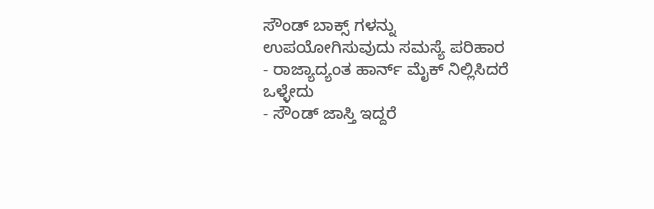ಸೌಂಡ್ ಬಾಕ್ಸ್ ಗಳನ್ನು ಉಪಯೋಗಿಸುವುದು ಸಮಸ್ಯೆ ಪರಿಹಾರ
- ರಾಜ್ಯಾದ್ಯಂತ ಹಾರ್ನ್ ಮೈಕ್ ನಿಲ್ಲಿಸಿದರೆ ಒಳ್ಳೇದು
- ಸೌಂಡ್ ಜಾಸ್ತಿ ಇದ್ದರೆ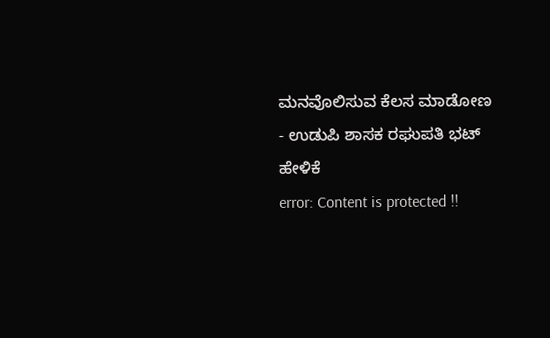ಮನವೊಲಿಸುವ ಕೆಲಸ ಮಾಡೋಣ
- ಉಡುಪಿ ಶಾಸಕ ರಘುಪತಿ ಭಟ್ ಹೇಳಿಕೆ
error: Content is protected !!